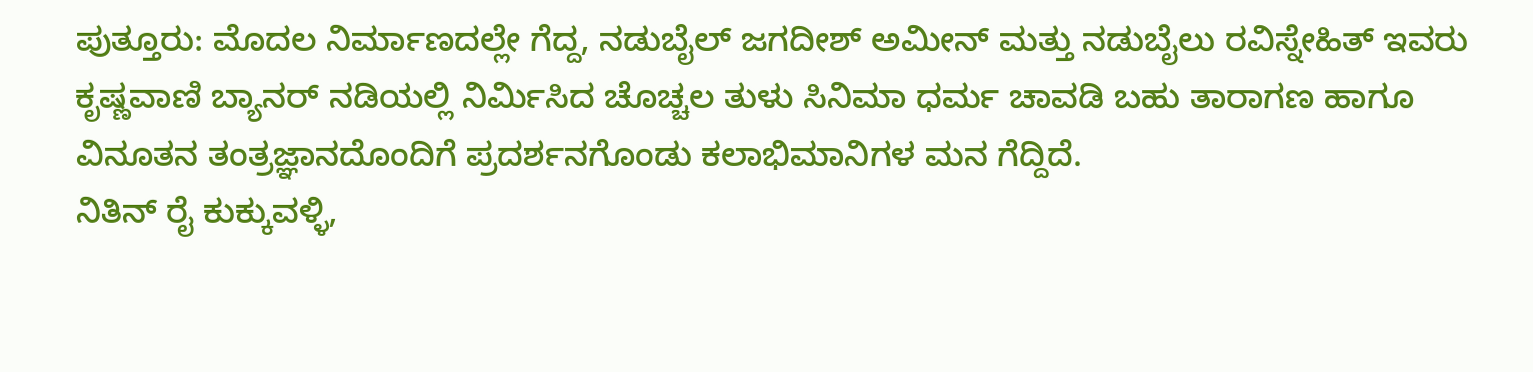ಪುತ್ತೂರು: ಮೊದಲ ನಿರ್ಮಾಣದಲ್ಲೇ ಗೆದ್ದ, ನಡುಬೈಲ್ ಜಗದೀಶ್ ಅಮೀನ್ ಮತ್ತು ನಡುಬೈಲು ರವಿಸ್ನೇಹಿತ್ ಇವರು ಕೃಷ್ಣವಾಣಿ ಬ್ಯಾನರ್ ನಡಿಯಲ್ಲಿ ನಿರ್ಮಿಸಿದ ಚೊಚ್ಚಲ ತುಳು ಸಿನಿಮಾ ಧರ್ಮ ಚಾವಡಿ ಬಹು ತಾರಾಗಣ ಹಾಗೂ ವಿನೂತನ ತಂತ್ರಜ್ಞಾನದೊಂದಿಗೆ ಪ್ರದರ್ಶನಗೊಂಡು ಕಲಾಭಿಮಾನಿಗಳ ಮನ ಗೆದ್ದಿದೆ.
ನಿತಿನ್ ರೈ ಕುಕ್ಕುವಳ್ಳಿ,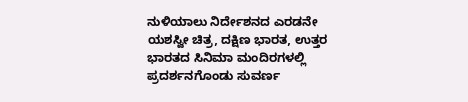ನುಳಿಯಾಲು ನಿರ್ದೇಶನದ ಎರಡನೇ ಯಶಸ್ವೀ ಚಿತ್ರ, ದಕ್ಷಿಣ ಭಾರತ, ಉತ್ತರ ಭಾರತದ ಸಿನಿಮಾ ಮಂದಿರಗಳಲ್ಲಿ ಪ್ರದರ್ಶನಗೊಂಡು ಸುವರ್ಣ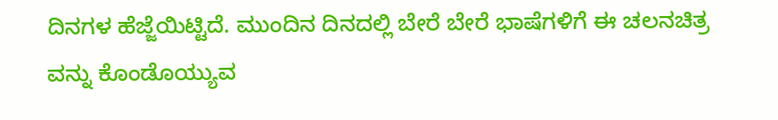ದಿನಗಳ ಹೆಜ್ಜೆಯಿಟ್ಟಿದೆ. ಮುಂದಿನ ದಿನದಲ್ಲಿ ಬೇರೆ ಬೇರೆ ಭಾಷೆಗಳಿಗೆ ಈ ಚಲನಚಿತ್ರ ವನ್ನು ಕೊಂಡೊಯ್ಯುವ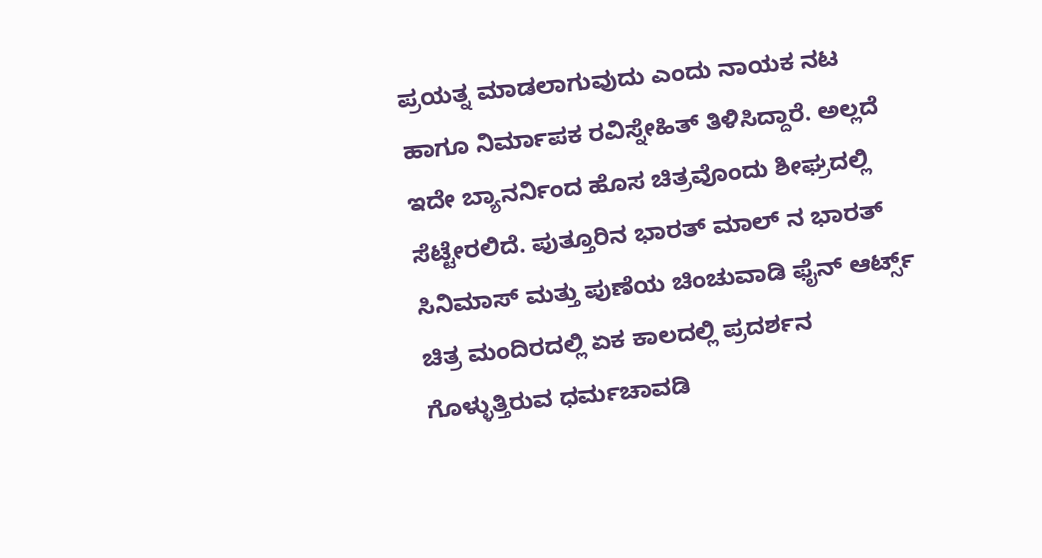ಪ್ರಯತ್ನ ಮಾಡಲಾಗುವುದು ಎಂದು ನಾಯಕ ನಟ ಹಾಗೂ ನಿರ್ಮಾಪಕ ರವಿಸ್ನೇಹಿತ್ ತಿಳಿಸಿದ್ದಾರೆ. ಅಲ್ಲದೆ ಇದೇ ಬ್ಯಾನರ್ನಿಂದ ಹೊಸ ಚಿತ್ರವೊಂದು ಶೀಘ್ರದಲ್ಲಿ ಸೆಟ್ಟೇರಲಿದೆ. ಪುತ್ತೂರಿನ ಭಾರತ್ ಮಾಲ್ ನ ಭಾರತ್ ಸಿನಿಮಾಸ್ ಮತ್ತು ಪುಣೆಯ ಚಿಂಚುವಾಡಿ ಫೈನ್ ಆರ್ಟ್ಸ್ ಚಿತ್ರ ಮಂದಿರದಲ್ಲಿ ಏಕ ಕಾಲದಲ್ಲಿ ಪ್ರದರ್ಶನ ಗೊಳ್ಳುತ್ತಿರುವ ಧರ್ಮಚಾವಡಿ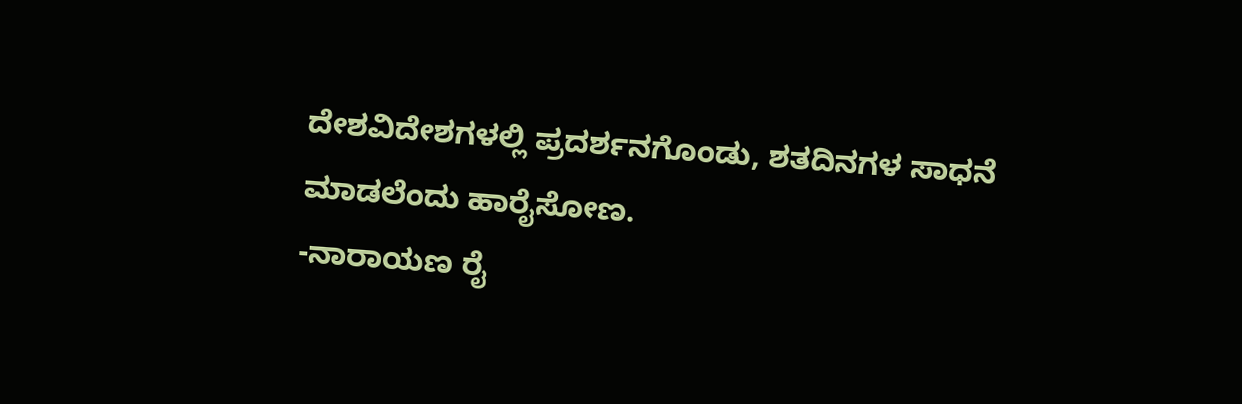ದೇಶವಿದೇಶಗಳಲ್ಲಿ ಪ್ರದರ್ಶನಗೊಂಡು, ಶತದಿನಗಳ ಸಾಧನೆ ಮಾಡಲೆಂದು ಹಾರೈಸೋಣ.
-ನಾರಾಯಣ ರೈ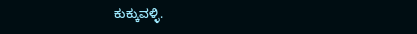ಕುಕ್ಕುವಳ್ಳಿ.